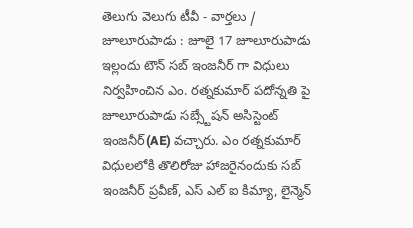తెలుగు వెలుగు టీవీ - వార్తలు / జూలూరుపాడు : జూలై 17 జూలూరుపాడు ఇల్లందు టౌన్ సబ్ ఇంజనీర్ గా విధులు నిర్వహించిన ఎం. రత్నకుమార్ పదోన్నతి పై జూలూరుపాడు సబ్స్టేషన్ అసిస్టెంట్ ఇంజనీర్(AE) వచ్చారు. ఎం రత్నకుమార్ విధులలోకి తొలిరోజు హాజరైనందుకు సబ్ ఇంజనీర్ ప్రవీణ్, ఎస్ ఎల్ ఐ కిమ్యా, లైన్మెన్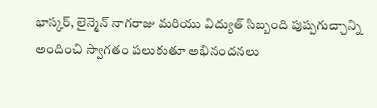భాస్కర్, లైన్మెన్ నాగరాజు మరియు విద్యుత్ సిబ్బంది పుష్పగుచ్చాన్ని అందించి స్వాగతం పలుకుతూ అభినందనలు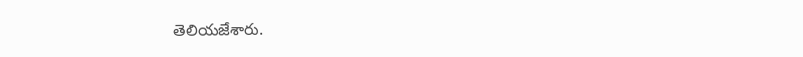తెలియజేశారు.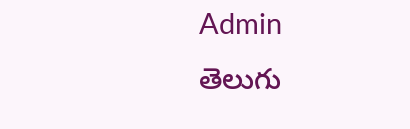Admin
తెలుగు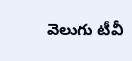వెలుగు టీవీ